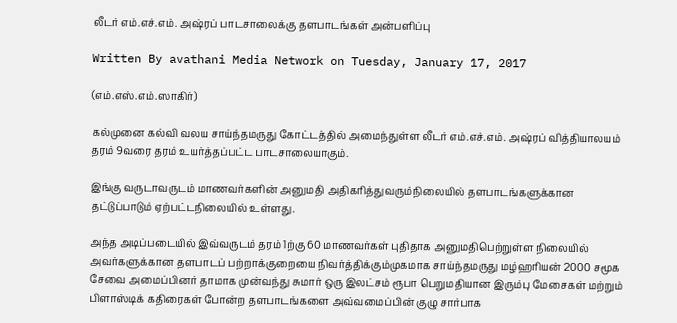லீடர் எம்.எச்.எம். அஷ்ரப் பாடசாலைக்கு தளபாடங்கள் அன்பளிப்பு

Written By avathani Media Network on Tuesday, January 17, 2017

(எம்.எஸ்.எம்.ஸாகிர்)

கல்முனை கல்வி வலய சாய்ந்தமருது கோட்டத்தில் அமைந்துள்ள லீடர் எம்.எச்.எம். அஷ்ரப் வித்தியாலயம் தரம் 9வரை தரம் உயர்த்தப்பட்ட பாடசாலையாகும்.

இங்கு வருடாவருடம் மாணவர்களின் அனுமதி அதிகரித்துவரும்நிலையில் தளபாடங்களுக்கான தட்டுப்பாடும் ஏற்பட்டநிலையில் உள்ளது.

அந்த அடிப்படையில் இவ்வருடம் தரம் 1ற்கு 60 மாணவர்கள் புதிதாக அனுமதிபெற்றுள்ள நிலையில் அவர்களுக்கான தளபாடப் பற்றாக்குறையை நிவர்த்திக்கும்முகமாக சாய்ந்தமருது மழ்ஹரியன் 2000 சமூக சேவை அமைப்பினர் தாமாக முன்வந்து சுமார் ஒரு இலட்சம் ரூபா பெறுமதியான இரும்பு மேசைகள் மற்றும் பிளாஸ்டிக் கதிரைகள் போன்ற தளபாடங்களை அவ்வமைப்பின் குழு சார்பாக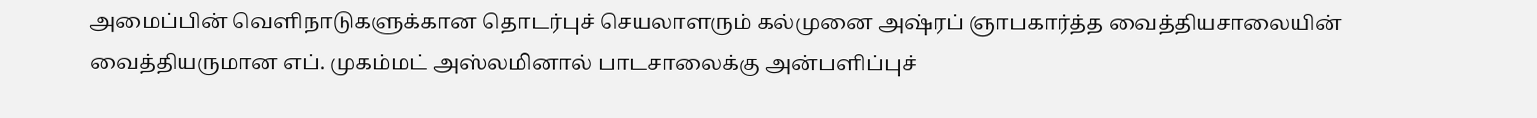அமைப்பின் வெளிநாடுகளுக்கான தொடர்புச் செயலாளரும் கல்முனை அஷ்ரப் ஞாபகார்த்த வைத்தியசாலையின் வைத்தியருமான எப். முகம்மட் அஸ்லமினால் பாடசாலைக்கு அன்பளிப்புச்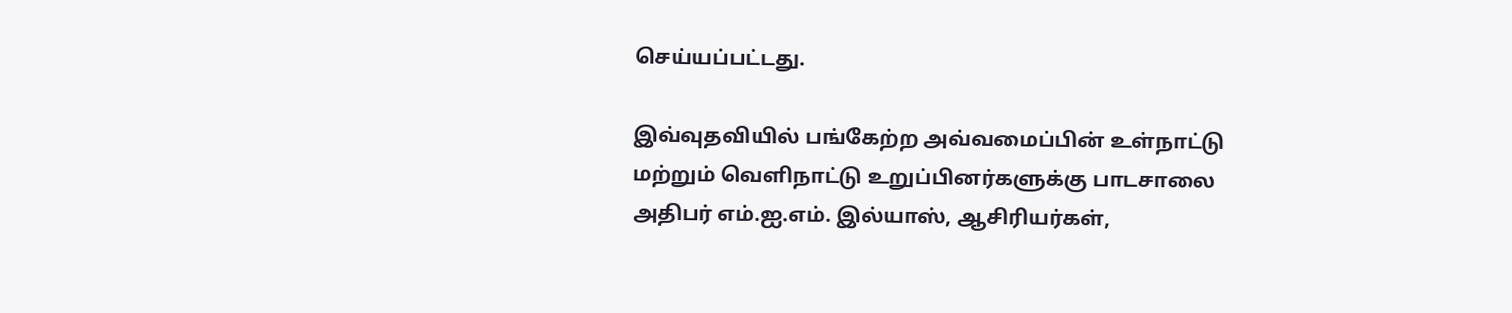செய்யப்பட்டது.

இவ்வுதவியில் பங்கேற்ற அவ்வமைப்பின் உள்நாட்டு மற்றும் வெளிநாட்டு உறுப்பினர்களுக்கு பாடசாலை அதிபர் எம்.ஐ.எம். இல்யாஸ், ஆசிரியர்கள்,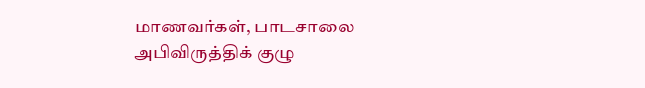மாணவர்கள், பாடசாலை அபிவிருத்திக் குழு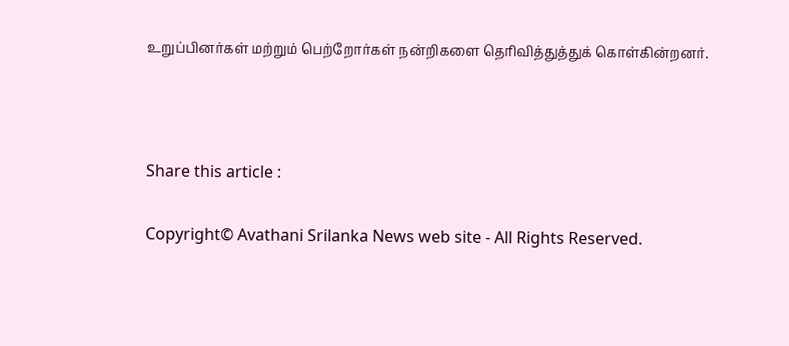உறுப்பினர்கள் மற்றும் பெற்றோர்கள் நன்றிகளை தெரிவித்துத்துக் கொள்கின்றனர்.



Share this article :

Copyright© Avathani Srilanka News web site - All Rights Reserved.